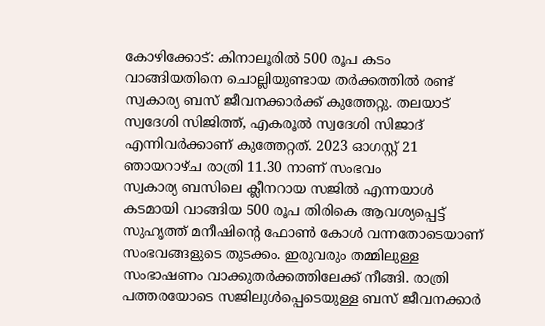കോഴിക്കോട്: കിനാലൂരിൽ 500 രൂപ കടം വാങ്ങിയതിനെ ചൊല്ലിയുണ്ടായ തർക്കത്തിൽ രണ്ട് സ്വകാര്യ ബസ് ജീവനക്കാർക്ക് കുത്തേറ്റു. തലയാട് സ്വദേശി സിജിത്ത്, എകരൂൽ സ്വദേശി സിജാദ് എന്നിവർക്കാണ് കുത്തേറ്റത്. 2023 ഓഗസ്റ്റ് 21 ഞായറാഴ്ച രാത്രി 11.30 നാണ് സംഭവം
സ്വകാര്യ ബസിലെ ക്ലീനറായ സജിൽ എന്നയാൾ കടമായി വാങ്ങിയ 500 രൂപ തിരികെ ആവശ്യപ്പെട്ട് സുഹൃത്ത് മനീഷിന്റെ ഫോൺ കോൾ വന്നതോടെയാണ് സംഭവങ്ങളുടെ തുടക്കം. ഇരുവരും തമ്മിലുള്ള സംഭാഷണം വാക്കുതർക്കത്തിലേക്ക് നീങ്ങി. രാത്രി പത്തരയോടെ സജിലുൾപ്പെടെയുള്ള ബസ് ജീവനക്കാർ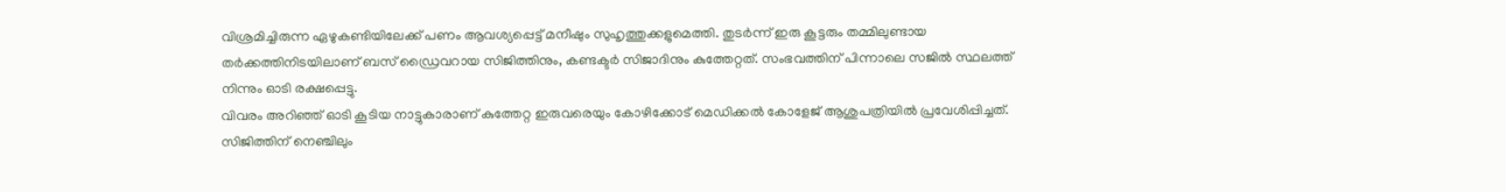വിശ്രമിച്ചിരുന്ന ഏഴുകണ്ടിയിലേക്ക് പണം ആവശ്യപ്പെട്ട് മനീഷും സുഹൃത്തുക്കളുമെത്തി. തുടർന്ന് ഇരു കൂട്ടരും തമ്മിലുണ്ടായ തർക്കത്തിനിടയിലാണ് ബസ് ഡ്രൈവറായ സിജിത്തിനും, കണ്ടക്ടർ സിജാദിനും കുത്തേറ്റത്. സംഭവത്തിന് പിന്നാലെ സജിൽ സ്ഥലത്ത് നിന്നും ഓടി രക്ഷപ്പെട്ടു.
വിവരം അറിഞ്ഞ് ഓടി കൂടിയ നാട്ടുകാരാണ് കുത്തേറ്റ ഇരുവരെയും കോഴിക്കോട് മെഡിക്കൽ കോളേജ് ആശുപത്രിയിൽ പ്രവേശിപ്പിച്ചത്. സിജിത്തിന് നെഞ്ചിലും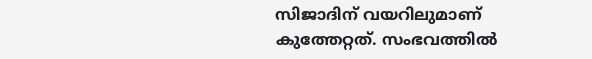സിജാദിന് വയറിലുമാണ് കുത്തേറ്റത്. സംഭവത്തിൽ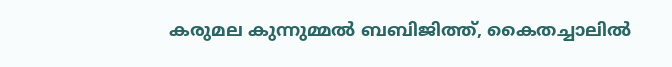കരുമല കുന്നുമ്മൽ ബബിജിത്ത്, കൈതച്ചാലിൽ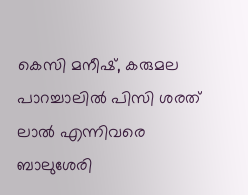കെസി മനീഷ്, കരുമല പാറച്ചാലിൽ പിസി ശരത് ലാൽ എന്നിവരെ ബാലുശേരി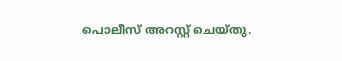പൊലീസ് അറസ്റ്റ് ചെയ്തു.